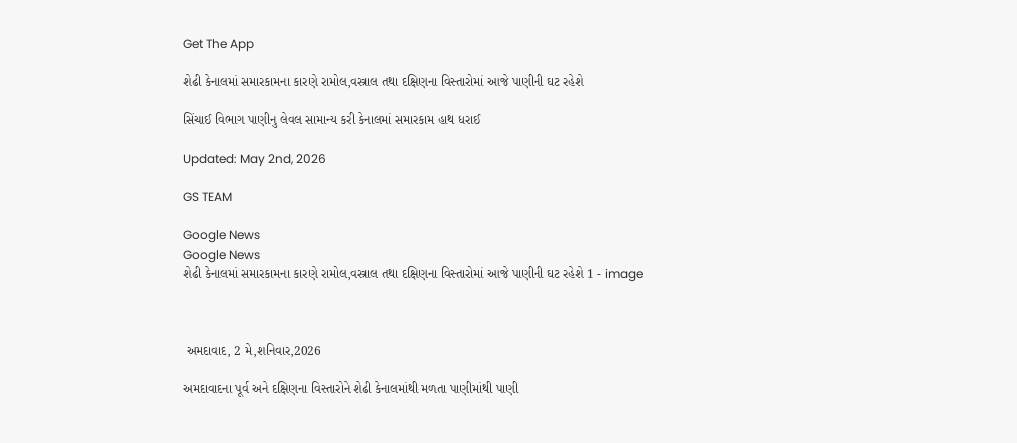Get The App

શેઢી કેનાલમાં સમારકામના કારણે રામોલ,વસ્ત્રાલ તથા દક્ષિણના વિસ્તારોમાં આજે પાણીની ઘટ રહેશે

સિંચાઈ વિભાગ પાણીનુ લેવલ સામાન્ય કરી કેનાલમાં સમારકામ હાથ ધરાઈ

Updated: May 2nd, 2026

GS TEAM

Google News
Google News
શેઢી કેનાલમાં સમારકામના કારણે રામોલ,વસ્ત્રાલ તથા દક્ષિણના વિસ્તારોમાં આજે પાણીની ઘટ રહેશે 1 - image



 અમદાવાદ, 2 મે,શનિવાર,2026

અમદાવાદના પૂર્વ અને દક્ષિણના વિસ્તારોને શેઢી કેનાલમાંથી મળતા પાણીમાંથી પાણી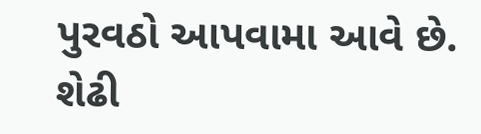પુરવઠો આપવામા આવે છે. શેઢી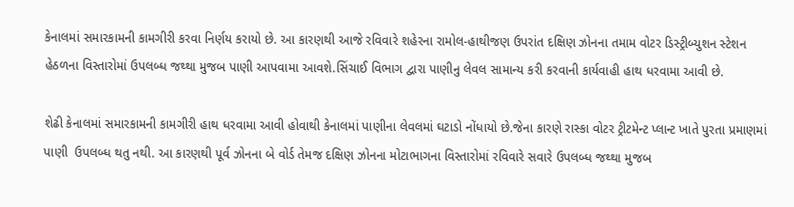કેનાલમાં સમારકામની કામગીરી કરવા નિર્ણય કરાયો છે. આ કારણથી આજે રવિવારે શહેરના રામોલ-હાથીજણ ઉપરાંત દક્ષિણ ઝોનના તમામ વોટર ડિસ્ટ્રીબ્યુશન સ્ટેશન હેઠળના વિસ્તારોમાં ઉપલબ્ધ જથ્થા મુજબ પાણી આપવામા આવશે.સિંચાઈ વિભાગ દ્વારા પાણીનુ લેવલ સામાન્ય કરી કરવાની કાર્યવાહી હાથ ધરવામા આવી છે.

શેઢી કેનાલમાં સમારકામની કામગીરી હાથ ધરવામા આવી હોવાથી કેનાલમાં પાણીના લેવલમાં ઘટાડો નોંધાયો છે.જેના કારણે રાસ્કા વોટર ટ્રીટમેન્ટ પ્લાન્ટ ખાતે પુરતા પ્રમાણમાં પાણી  ઉપલબ્ધ થતુ નથી. આ કારણથી પૂર્વ ઝોનના બે વોર્ડ તેમજ દક્ષિણ ઝોનના મોટાભાગના વિસ્તારોમાં રવિવારે સવારે ઉપલબ્ધ જથ્થા મુજબ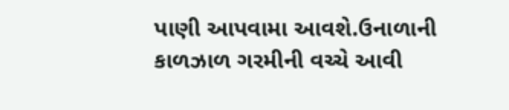પાણી આપવામા આવશે.ઉનાળાની કાળઝાળ ગરમીની વચ્ચે આવી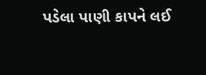પડેલા પાણી કાપને લઈ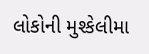લોકોની મુશ્કેલીમા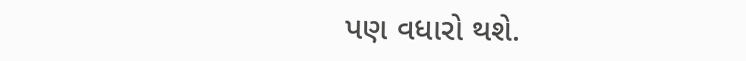પણ વધારો થશે.